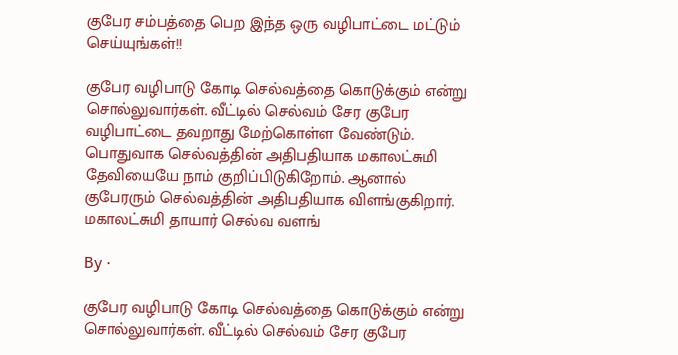குபேர சம்பத்தை பெற இந்த ஒரு வழிபாட்டை மட்டும் செய்யுங்கள்!!

குபேர வழிபாடு கோடி செல்வத்தை கொடுக்கும் என்று சொல்லுவார்கள். வீட்டில் செல்வம் சேர ‌குபேர வழிபாட்டை தவறாது மேற்கொள்ள வேண்டும். பொதுவாக செல்வத்தின் அதிபதியாக மகாலட்சுமி தேவியையே நாம் குறிப்பிடுகிறோம். ஆனால் குபேரரும் செல்வத்தின் அதிபதியாக விளங்குகிறார். மகாலட்சுமி தாயார் செல்வ வளங்

By ·

குபேர வழிபாடு கோடி செல்வத்தை கொடுக்கும் என்று சொல்லுவார்கள். வீட்டில் செல்வம் சேர ‌குபேர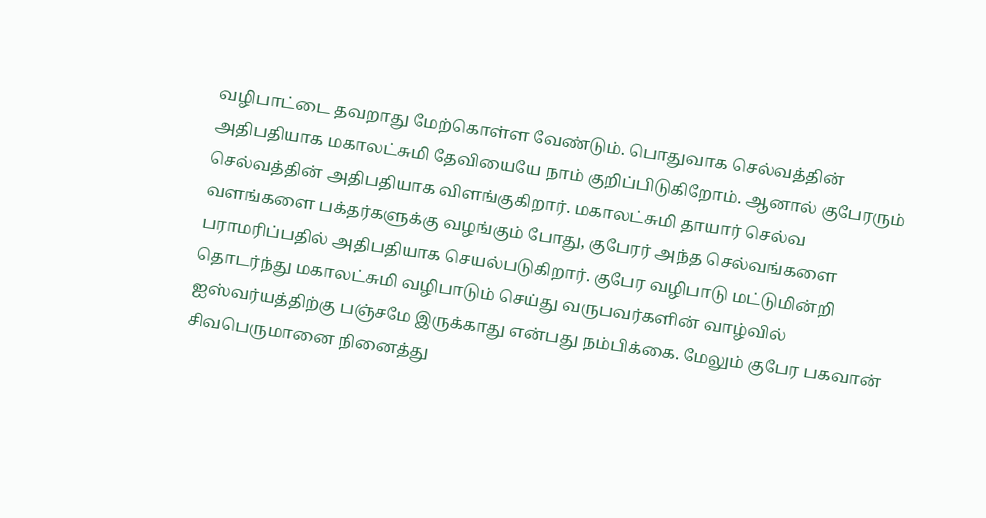வழிபாட்டை தவறாது மேற்கொள்ள வேண்டும். பொதுவாக செல்வத்தின் அதிபதியாக மகாலட்சுமி தேவியையே நாம் குறிப்பிடுகிறோம். ஆனால் குபேரரும் செல்வத்தின் அதிபதியாக விளங்குகிறார். மகாலட்சுமி தாயார் செல்வ வளங்களை பக்தர்களுக்கு வழங்கும் போது, குபேரர் அந்த செல்வங்களை பராமரிப்பதில் அதிபதியாக செயல்படுகிறார். குபேர வழிபாடு மட்டுமின்றி தொடர்ந்து மகாலட்சுமி வழிபாடும் செய்து வருபவர்களின் வாழ்வில் ஐஸ்வர்யத்திற்கு பஞ்சமே இருக்காது என்பது நம்பிக்கை. மேலும் குபேர பகவான் சிவபெருமானை நினைத்து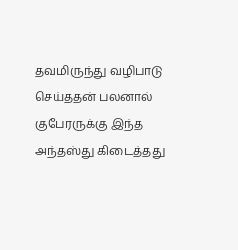தவமிருந்து வழிபாடு செய்ததன் பலனால் குபேரருக்கு இந்த அந்தஸ்து கிடைத்தது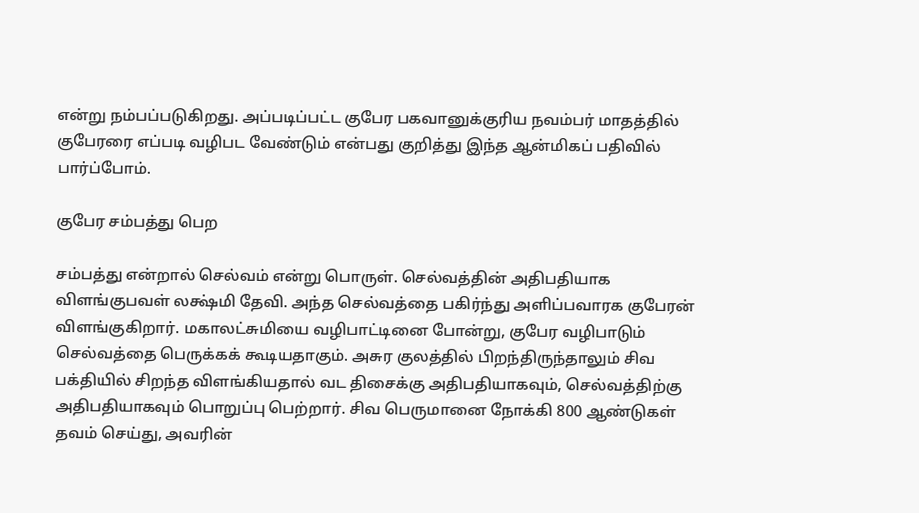என்று நம்பப்படுகிறது. அப்படிப்பட்ட குபேர பகவானுக்குரிய நவம்பர் மாதத்தில் குபேரரை எப்படி வழிபட வேண்டும் என்பது குறித்து இந்த ஆன்மிகப் பதிவில் பார்ப்போம்.

குபேர சம்பத்து பெற

சம்பத்து என்றால் செல்வம் என்று பொருள். செல்வத்தின் அதிபதியாக விளங்குபவள் லக்ஷ்மி தேவி. அந்த செல்வத்தை பகிர்ந்து அளிப்பவாரக குபேரன் விளங்குகிறார்‌. மகாலட்சுமியை வழிபாட்டினை போன்று, குபேர வழிபாடும் செல்வத்தை பெருக்கக் கூடியதாகும். அசுர குலத்தில் பிறந்திருந்தாலும் சிவ பக்தியில் சிறந்த விளங்கியதால் வட திசைக்கு அதிபதியாகவும், செல்வத்திற்கு அதிபதியாகவும் பொறுப்பு பெற்றார். சிவ பெருமானை நோக்கி 800 ஆண்டுகள் தவம் செய்து, அவரின்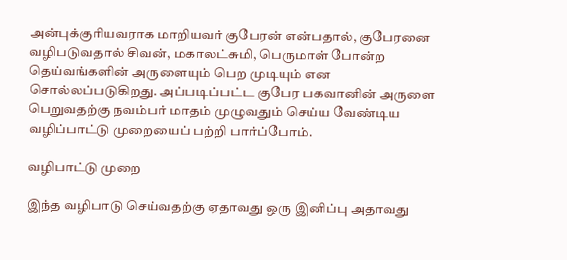அன்புக்குரியவராக மாறியவர் குபேரன் என்பதால், குபேரனை வழிபடுவதால் சிவன், மகாலட்சுமி, பெருமாள் போன்ற தெய்வங்களின் அருளையும் பெற முடியும் என சொல்லப்படுகிறது. அப்படிப்பட்ட குபேர பகவானின் அருளை பெறுவதற்கு நவம்பர் மாதம் முழுவதும் செய்ய வேண்டிய வழிப்பாட்டு முறையைப் பற்றி பார்ப்போம்.

வழிபாட்டு முறை

இந்த வழிபாடு செய்வதற்கு ஏதாவது ஒரு இனிப்பு அதாவது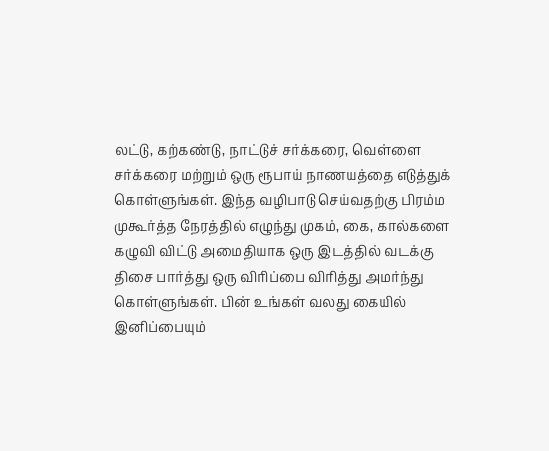லட்டு, கற்கண்டு, நாட்டுச் சர்க்கரை, வெள்ளை சர்க்கரை மற்றும் ஒரு ரூபாய் நாணயத்தை எடுத்துக் கொள்ளுங்கள். இந்த வழிபாடு செய்வதற்கு பிரம்ம முகூர்த்த நேரத்தில் எழுந்து முகம், கை, கால்களை கழுவி விட்டு அமைதியாக ஒரு இடத்தில் வடக்கு திசை பார்த்து ஒரு விரிப்பை விரித்து அமர்ந்து கொள்ளுங்கள். பின் உங்கள் வலது கையில் இனிப்பையும்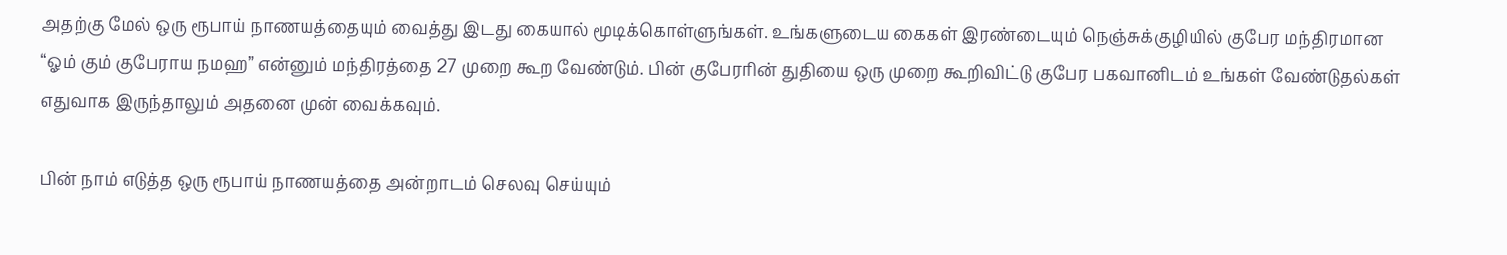அதற்கு மேல் ஒரு ரூபாய் நாணயத்தையும் வைத்து இடது கையால் மூடிக்கொள்ளுங்கள். உங்களுடைய கைகள் இரண்டையும் நெஞ்சுக்குழியில் குபேர மந்திரமான “ஓம் கும் குபேராய நமஹ” என்னும் மந்திரத்தை 27 முறை கூற வேண்டும். பின் குபேரரின் துதியை ஒரு முறை கூறிவிட்டு குபேர பகவானிடம் உங்கள் வேண்டுதல்கள் எதுவாக இருந்தாலும் அதனை முன் வைக்கவும்‌.

பின் நாம்‌ எடுத்த ஒரு ரூபாய் நாணயத்தை அன்றாடம்‌ செலவு செய்யும்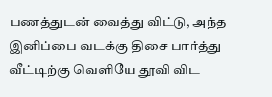பணத்துடன் வைத்து விட்டு, அந்த இனிப்பை வடக்கு திசை பார்த்து வீட்டிற்கு வெளியே தூவி விட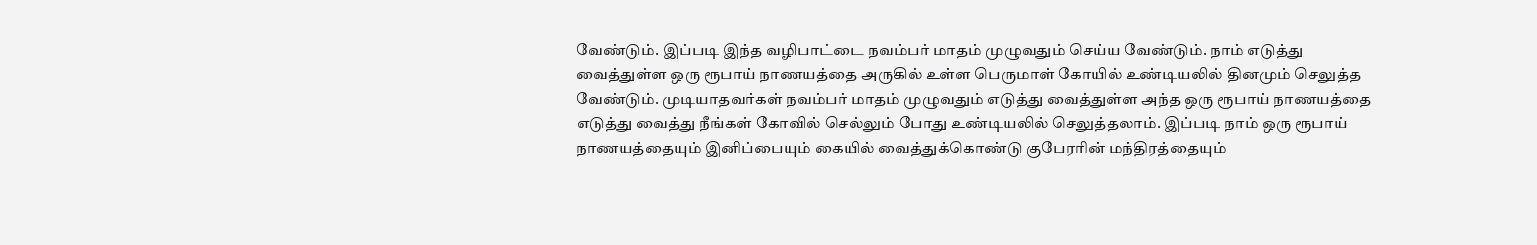வேண்டும். இப்படி இந்த வழிபாட்டை நவம்பர் மாதம் முழுவதும் செய்ய வேண்டும். நாம் எடுத்து வைத்துள்ள ஒரு ரூபாய் நாணயத்தை அருகில் உள்ள பெருமாள் கோயில் உண்டியலில் தினமும் செலுத்த வேண்டும். முடியாதவர்கள் நவம்பர் மாதம் முழுவதும் எடுத்து வைத்துள்ள அந்த ஒரு ரூபாய் நாணயத்தை எடுத்து வைத்து நீங்கள் கோவில் செல்லும் போது உண்டியலில் செலுத்தலாம். இப்படி நாம் ஒரு ரூபாய் நாணயத்தையும் இனிப்பையும் கையில் வைத்துக்கொண்டு குபேரரின் மந்திரத்தையும்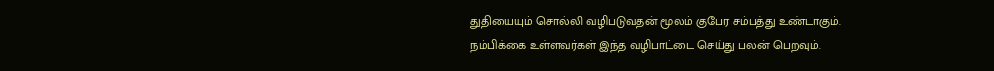துதியையும் சொல்லி வழிபடுவதன் மூலம் குபேர சம்பத்து உண்டாகும். நம்பிக்கை உள்ளவர்கள் இந்த வழிபாட்டை செய்து பலன் பெறவும்.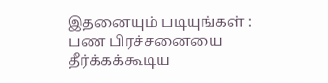இதனையும் படியுங்கள் : பண பிரச்சனையை தீர்க்கக்கூடிய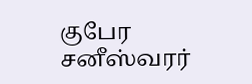குபேர சனீஸ்வரர்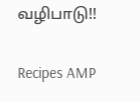வழிபாடு!!

Recipes AMP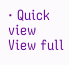· Quick view
View full